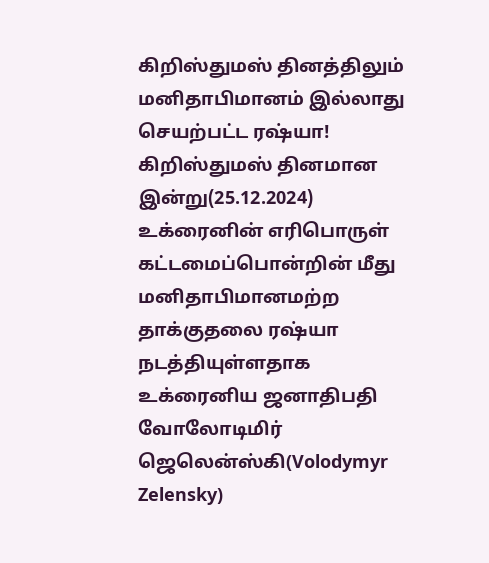கிறிஸ்துமஸ் தினத்திலும் மனிதாபிமானம் இல்லாது செயற்பட்ட ரஷ்யா!
கிறிஸ்துமஸ் தினமான இன்று(25.12.2024) உக்ரைனின் எரிபொருள் கட்டமைப்பொன்றின் மீது மனிதாபிமானமற்ற தாக்குதலை ரஷ்யா நடத்தியுள்ளதாக உக்ரைனிய ஜனாதிபதி வோலோடிமிர் ஜெலென்ஸ்கி(Volodymyr Zelensky)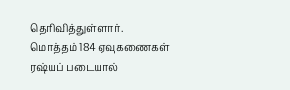தெரிவித்துள்ளார்.
மொத்தம் 184 ஏவுகணைகள் ரஷ்யப் படையால்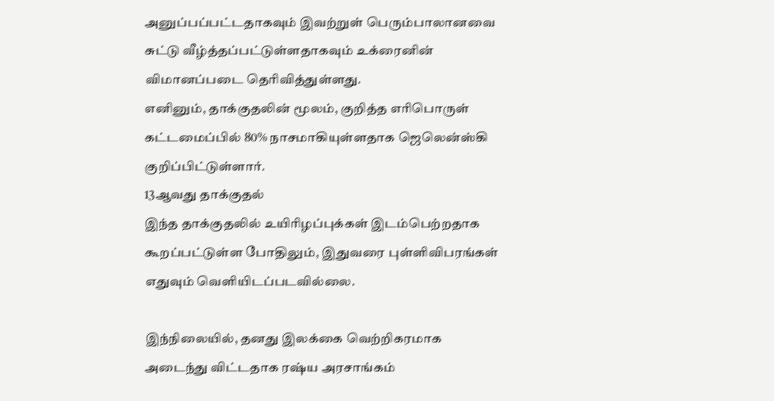அனுப்பப்பட்டதாகவும் இவற்றுள் பெரும்பாலானவை சுட்டு வீழ்த்தப்பட்டுள்ளதாகவும் உக்ரைனின் விமானப்படை தெரிவித்துள்ளது.
எனினும், தாக்குதலின் மூலம், குறித்த எரிபொருள் கட்டமைப்பில் 80% நாசமாகியுள்ளதாக ஜெலென்ஸ்கி குறிப்பிட்டுள்ளார்.
13ஆவது தாக்குதல்
இந்த தாக்குதலில் உயிரிழப்புக்கள் இடம்பெற்றதாக கூறப்பட்டுள்ள போதிலும், இதுவரை புள்ளிவிபரங்கள் எதுவும் வெளியிடப்படவில்லை.

இந்நிலையில், தனது இலக்கை வெற்றிகரமாக அடைந்து விட்டதாக ரஷ்ய அரசாங்கம்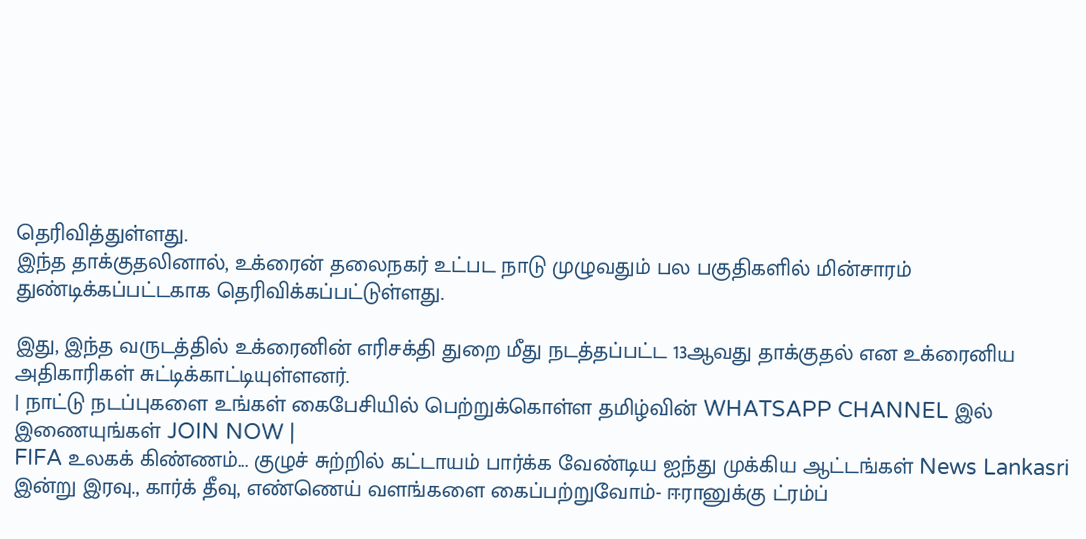தெரிவித்துள்ளது.
இந்த தாக்குதலினால், உக்ரைன் தலைநகர் உட்பட நாடு முழுவதும் பல பகுதிகளில் மின்சாரம் துண்டிக்கப்பட்டகாக தெரிவிக்கப்பட்டுள்ளது.

இது, இந்த வருடத்தில் உக்ரைனின் எரிசக்தி துறை மீது நடத்தப்பட்ட 13ஆவது தாக்குதல் என உக்ரைனிய அதிகாரிகள் சுட்டிக்காட்டியுள்ளனர்.
| நாட்டு நடப்புகளை உங்கள் கைபேசியில் பெற்றுக்கொள்ள தமிழ்வின் WHATSAPP CHANNEL இல் இணையுங்கள் JOIN NOW |
FIFA உலகக் கிண்ணம்... குழுச் சுற்றில் கட்டாயம் பார்க்க வேண்டிய ஐந்து முக்கிய ஆட்டங்கள் News Lankasri
இன்று இரவு., கார்க் தீவு, எண்ணெய் வளங்களை கைப்பற்றுவோம்- ஈரானுக்கு ட்ரம்ப்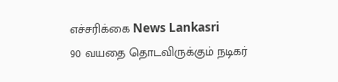எச்சரிக்கை News Lankasri
90 வயதை தொடவிருக்கும் நடிகர்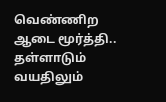வெண்ணிற ஆடை மூர்த்தி.. தள்ளாடும் வயதிலும்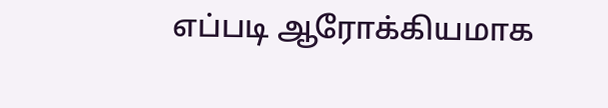எப்படி ஆரோக்கியமாக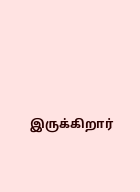இருக்கிறார்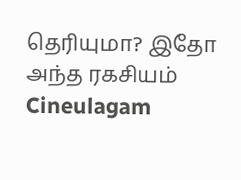தெரியுமா? இதோ அந்த ரகசியம் Cineulagam